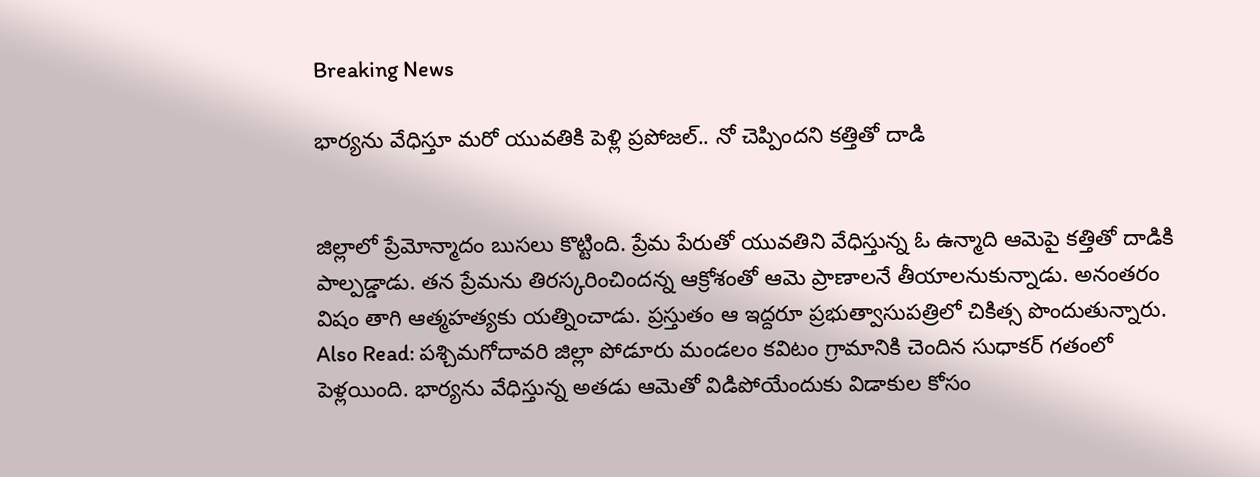Breaking News

భార్యను వేధిస్తూ మరో యువతికి పెళ్లి ప్రపోజల్.. నో చెప్పిందని కత్తితో దాడి


జిల్లాలో ప్రేమోన్మాదం బుసలు కొట్టింది. ప్రేమ పేరుతో యువతిని వేధిస్తున్న ఓ ఉన్మాది ఆమెపై కత్తితో దాడికి పాల్పడ్డాడు. తన ప్రేమను తిరస్కరించిందన్న ఆక్రోశంతో ఆమె ప్రాణాలనే తీయాలనుకున్నాడు. అనంతరం విషం తాగి ఆత్మహత్యకు యత్నించాడు. ప్రస్తుతం ఆ ఇద్దరూ ప్రభుత్వాసుపత్రిలో చికిత్స పొందుతున్నారు. Also Read: పశ్చిమగోదావరి జిల్లా పోడూరు మండలం కవిటం గ్రామానికి చెందిన సుధాకర్‌ గతంలో పెళ్లయింది. భార్యను వేధిస్తున్న అతడు ఆమెతో విడిపోయేందుకు విడాకుల కోసం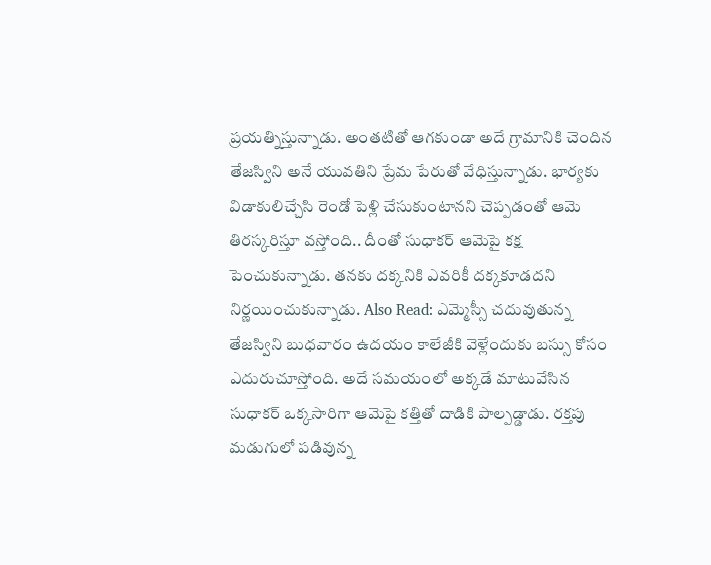ప్రయత్నిస్తున్నాడు. అంతటితో ఆగకుండా అదే గ్రామానికి చెందిన తేజస్విని అనే యువతిని ప్రేమ పేరుతో వేధిస్తున్నాడు. భార్యకు విడాకులిచ్చేసి రెండో పెళ్లి చేసుకుంటానని చెప్పడంతో ఆమె తిరస్కరిస్తూ వస్తోంది.. దీంతో సుధాకర్ ఆమెపై కక్ష పెంచుకున్నాడు. తనకు దక్కనికి ఎవరికీ దక్కకూడదని నిర్ణయించుకున్నాడు. Also Read: ఎమ్మెస్సీ చదువుతున్న తేజస్విని బుధవారం ఉదయం కాలేజీకి వెళ్లేందుకు బస్సు కోసం ఎదురుచూస్తోంది. అదే సమయంలో అక్కడే మాటువేసిన సుధాకర్ ఒక్కసారిగా ఆమెపై కత్తితో దాడికి పాల్పడ్డాడు. రక్తపు మడుగులో పడివున్న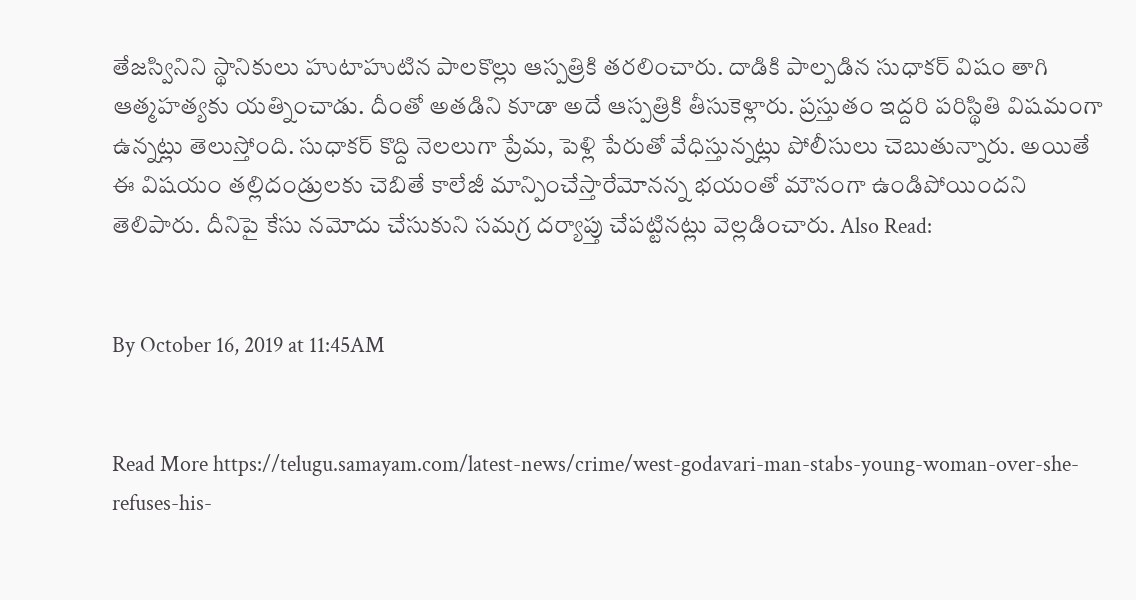తేజస్వినిని స్థానికులు హుటాహుటిన పాలకొల్లు ఆస్పత్రికి తరలించారు. దాడికి పాల్పడిన సుధాకర్ విషం తాగి ఆత్మహత్యకు యత్నించాడు. దీంతో అతడిని కూడా అదే ఆస్పత్రికి తీసుకెళ్లారు. ప్రస్తుతం ఇద్దరి పరిస్థితి విషమంగా ఉన్నట్లు తెలుస్తోంది. సుధాకర్ కొద్ది నెలలుగా ప్రేమ, పెళ్లి పేరుతో వేధిస్తున్నట్లు పోలీసులు చెబుతున్నారు. అయితే ఈ విషయం తల్లిదండ్రులకు చెబితే కాలేజీ మాన్పించేస్తారేమోనన్న భయంతో మౌనంగా ఉండిపోయిందని తెలిపారు. దీనిపై కేసు నమోదు చేసుకుని సమగ్ర దర్యాప్తు చేపట్టినట్లు వెల్లడించారు. Also Read:


By October 16, 2019 at 11:45AM


Read More https://telugu.samayam.com/latest-news/crime/west-godavari-man-stabs-young-woman-over-she-refuses-his-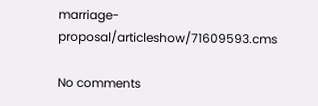marriage-proposal/articleshow/71609593.cms

No comments